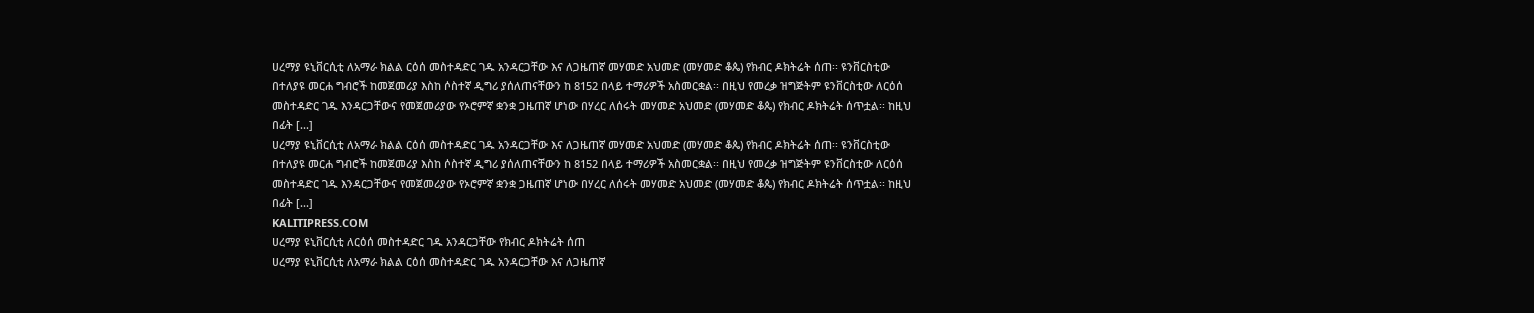ሀረማያ ዩኒቨርሲቲ ለአማራ ክልል ርዕሰ መስተዳድር ገዱ አንዳርጋቸው እና ለጋዜጠኛ መሃመድ አህመድ (መሃመድ ቆጴ) የክብር ዶክትሬት ሰጠ፡፡ ዩንቨርስቲው በተለያዩ መርሐ ግብሮች ከመጀመሪያ እስከ ሶስተኛ ዲግሪ ያሰለጠናቸውን ከ 8152 በላይ ተማሪዎች አስመርቋል፡፡ በዚህ የመረቃ ዝግጅትም ዩንቨርስቲው ለርዕሰ መስተዳድር ገዱ እንዳርጋቸውና የመጀመሪያው የኦሮምኛ ቋንቋ ጋዜጠኛ ሆነው በሃረር ለሰሩት መሃመድ አህመድ (መሃመድ ቆጴ) የክብር ዶክትሬት ሰጥቷል፡፡ ከዚህ በፊት [...]
ሀረማያ ዩኒቨርሲቲ ለአማራ ክልል ርዕሰ መስተዳድር ገዱ አንዳርጋቸው እና ለጋዜጠኛ መሃመድ አህመድ (መሃመድ ቆጴ) የክብር ዶክትሬት ሰጠ፡፡ ዩንቨርስቲው በተለያዩ መርሐ ግብሮች ከመጀመሪያ እስከ ሶስተኛ ዲግሪ ያሰለጠናቸውን ከ 8152 በላይ ተማሪዎች አስመርቋል፡፡ በዚህ የመረቃ ዝግጅትም ዩንቨርስቲው ለርዕሰ መስተዳድር ገዱ እንዳርጋቸውና የመጀመሪያው የኦሮምኛ ቋንቋ ጋዜጠኛ ሆነው በሃረር ለሰሩት መሃመድ አህመድ (መሃመድ ቆጴ) የክብር ዶክትሬት ሰጥቷል፡፡ ከዚህ በፊት [...]
KALITIPRESS.COM
ሀረማያ ዩኒቨርሲቲ ለርዕሰ መስተዳድር ገዱ አንዳርጋቸው የክብር ዶክትሬት ሰጠ
ሀረማያ ዩኒቨርሲቲ ለአማራ ክልል ርዕሰ መስተዳድር ገዱ አንዳርጋቸው እና ለጋዜጠኛ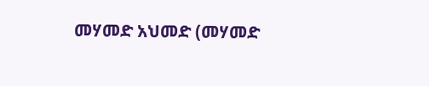መሃመድ አህመድ (መሃመድ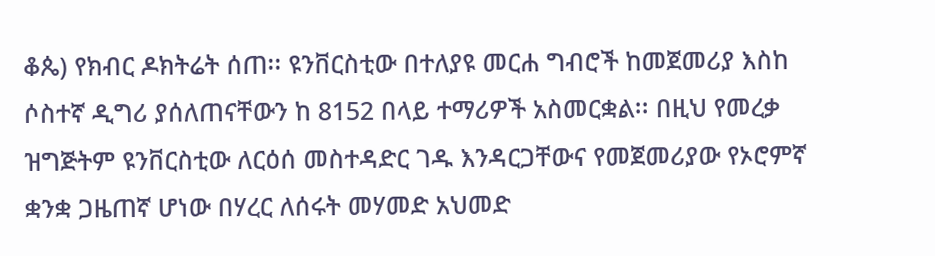ቆጴ) የክብር ዶክትሬት ሰጠ፡፡ ዩንቨርስቲው በተለያዩ መርሐ ግብሮች ከመጀመሪያ እስከ ሶስተኛ ዲግሪ ያሰለጠናቸውን ከ 8152 በላይ ተማሪዎች አስመርቋል፡፡ በዚህ የመረቃ ዝግጅትም ዩንቨርስቲው ለርዕሰ መስተዳድር ገዱ እንዳርጋቸውና የመጀመሪያው የኦሮምኛ ቋንቋ ጋዜጠኛ ሆነው በሃረር ለሰሩት መሃመድ አህመድ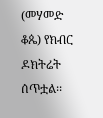(መሃመድ ቆጴ) የክብር ዶክትሬት ሰጥቷል፡፡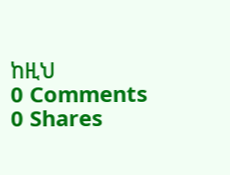ከዚህ
0 Comments 0 Shares